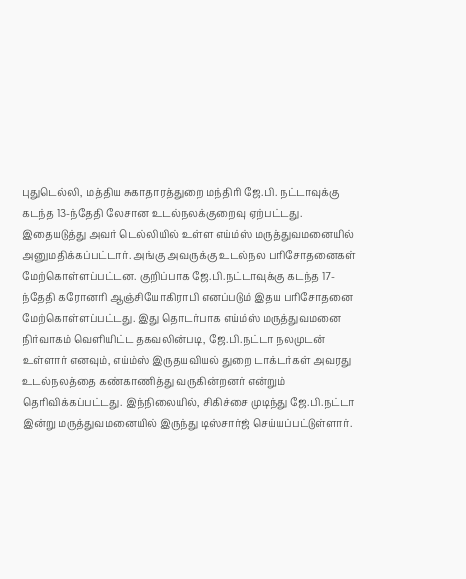புதுடெல்லி, மத்திய சுகாதாரத்துறை மந்திரி ஜே.பி. நட்டாவுக்கு கடந்த 13-ந்தேதி லேசான உடல்நலக்குறைவு ஏற்பட்டது. இதையடுத்து அவர் டெல்லியில் உள்ள எய்ம்ஸ் மருத்துவமனையில் அனுமதிக்கப்பட்டார். அங்கு அவருக்கு உடல்நல பரிசோதனைகள் மேற்கொள்ளப்பட்டன. குறிப்பாக ஜே.பி.நட்டாவுக்கு கடந்த 17-ந்தேதி கரோனரி ஆஞ்சியோகிராபி எனப்படும் இதய பரிசோதனை மேற்கொள்ளப்பட்டது. இது தொடர்பாக எய்ம்ஸ் மருத்துவமனை நிர்வாகம் வெளியிட்ட தகவலின்படி, ஜே.பி.நட்டா நலமுடன் உள்ளார் எனவும், எய்ம்ஸ் இருதயவியல் துறை டாக்டர்கள் அவரது உடல்நலத்தை கண்காணித்து வருகின்றனர் என்றும் தெரிவிக்கப்பட்டது. இந்நிலையில், சிகிச்சை முடிந்து ஜே.பி.நட்டா இன்று மருத்துவமனையில் இருந்து டிஸ்சார்ஜ் செய்யப்பட்டுள்ளார்.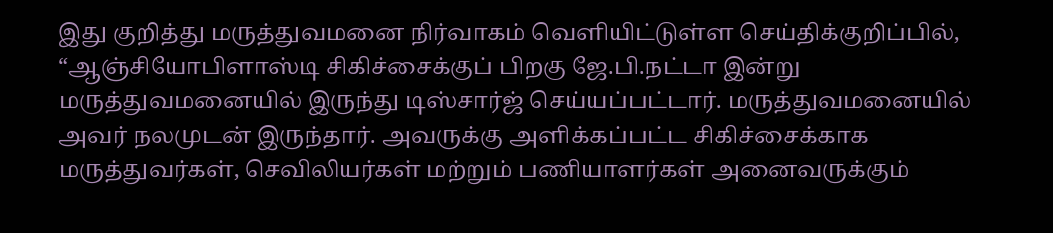இது குறித்து மருத்துவமனை நிர்வாகம் வெளியிட்டுள்ள செய்திக்குறிப்பில், “ஆஞ்சியோபிளாஸ்டி சிகிச்சைக்குப் பிறகு ஜே.பி.நட்டா இன்று மருத்துவமனையில் இருந்து டிஸ்சார்ஜ் செய்யப்பட்டார். மருத்துவமனையில் அவர் நலமுடன் இருந்தார். அவருக்கு அளிக்கப்பட்ட சிகிச்சைக்காக மருத்துவர்கள், செவிலியர்கள் மற்றும் பணியாளர்கள் அனைவருக்கும்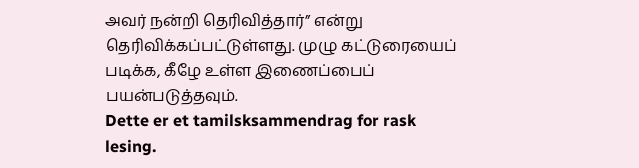அவர் நன்றி தெரிவித்தார்” என்று தெரிவிக்கப்பட்டுள்ளது. முழு கட்டுரையைப் படிக்க, கீழே உள்ள இணைப்பைப் பயன்படுத்தவும்.
Dette er et tamilsksammendrag for rask lesing.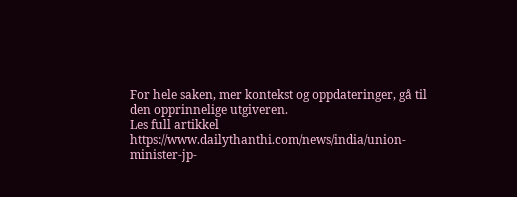For hele saken, mer kontekst og oppdateringer, gå til den opprinnelige utgiveren.
Les full artikkel
https://www.dailythanthi.com/news/india/union-minister-jp-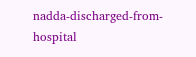nadda-discharged-from-hospital